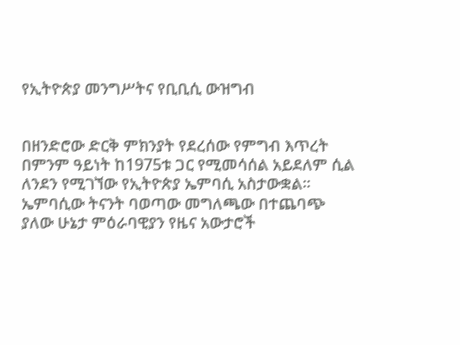የኢትዮጵያ መንግሥትና የቢቢሲ ውዝግብ


በዘንድሮው ድርቅ ምክንያት የደረሰው የምግብ እጥረት በምንም ዓይነት ከ1975ቱ ጋር የሚመሳሰል አይደለም ሲል ለንደን የሚገኘው የኢትዮጵያ ኤምባሲ አስታውቋል፡፡ ኤምባሲው ትናንት ባወጣው መግለጫው በተጨባጭ ያለው ሁኔታ ምዕራባዊያን የዜና አውታሮች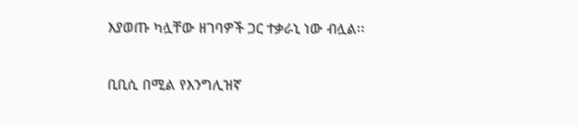እያወጡ ካሏቸው ዘገባዎች ጋር ተቃራኒ ነው ብሏል፡፡

ቢቢሲ በሚል የእንግሊዝኛ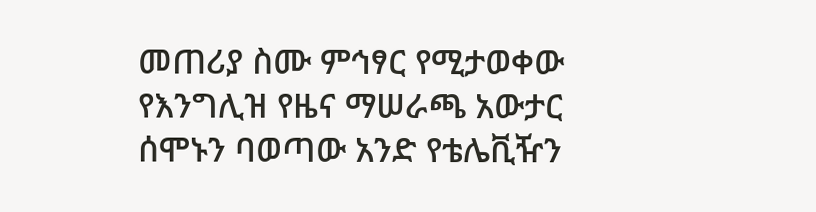መጠሪያ ስሙ ምኅፃር የሚታወቀው የእንግሊዝ የዜና ማሠራጫ አውታር ሰሞኑን ባወጣው አንድ የቴሌቪዥን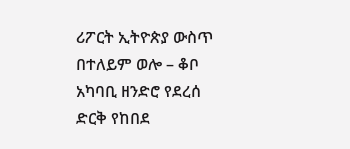ሪፖርት ኢትዮጵያ ውስጥ በተለይም ወሎ – ቆቦ አካባቢ ዘንድሮ የደረሰ ድርቅ የከበደ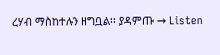ረሃብ ማስከተሉን ዘግቧል፡፡ ያዳምጡ → Listen